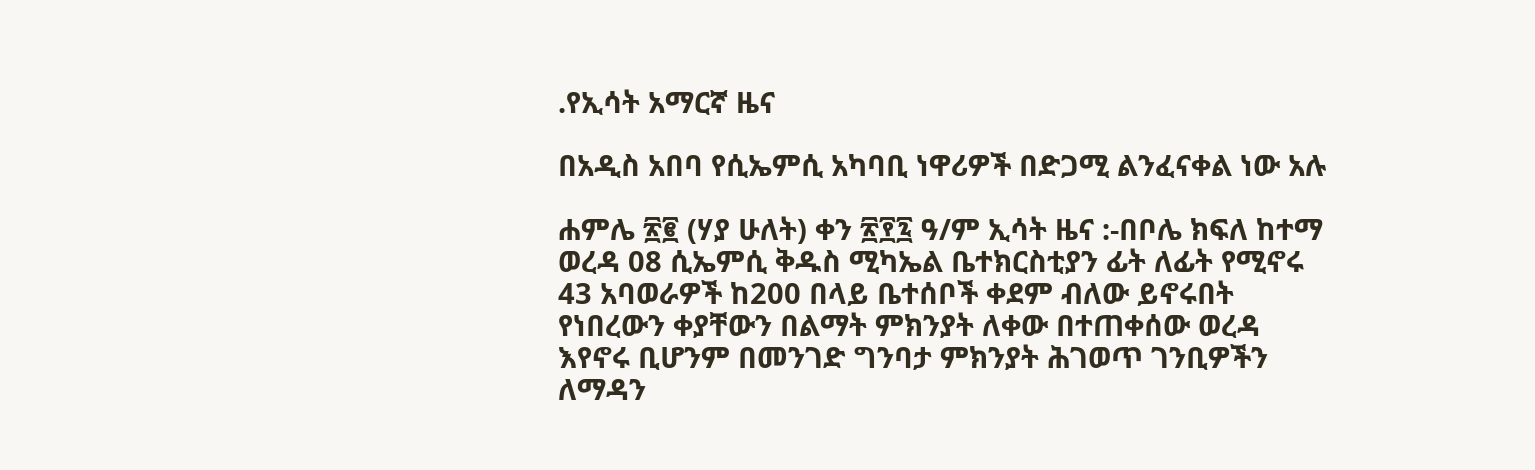.የኢሳት አማርኛ ዜና

በአዲስ አበባ የሲኤምሲ አካባቢ ነዋሪዎች በድጋሚ ልንፈናቀል ነው አሉ

ሐምሌ ፳፪ (ሃያ ሁለት) ቀን ፳፻፯ ዓ/ም ኢሳት ዜና :-በቦሌ ክፍለ ከተማ ወረዳ 08 ሲኤምሲ ቅዱስ ሚካኤል ቤተክርስቲያን ፊት ለፊት የሚኖሩ 43 አባወራዎች ከ200 በላይ ቤተሰቦች ቀደም ብለው ይኖሩበት የነበረውን ቀያቸውን በልማት ምክንያት ለቀው በተጠቀሰው ወረዳ እየኖሩ ቢሆንም በመንገድ ግንባታ ምክንያት ሕገወጥ ገንቢዎችን ለማዳን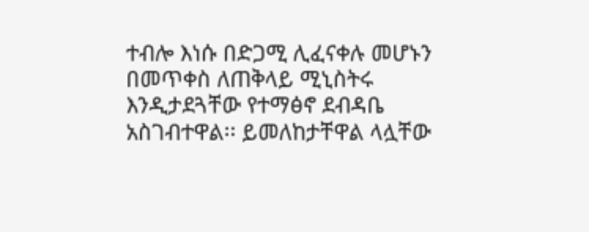ተብሎ እነሱ በድጋሚ ሊፈናቀሉ መሆኑን በመጥቀስ ለጠቅላይ ሚኒስትሩ እንዲታደጓቸው የተማፅኖ ደብዳቤ አስገብተዋል፡፡ ይመለከታቸዋል ላሏቸው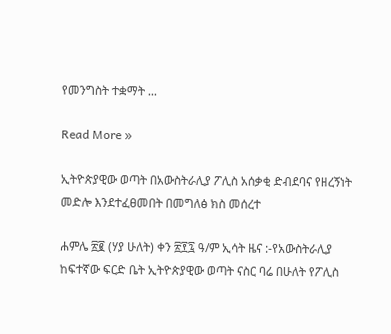የመንግስት ተቋማት ...

Read More »

ኢትዮጵያዊው ወጣት በአውስትራሊያ ፖሊስ አሰቃቂ ድብደባና የዘረኝነት መድሎ እንደተፈፀመበት በመግለፅ ክስ መሰረተ

ሐምሌ ፳፪ (ሃያ ሁለት) ቀን ፳፻፯ ዓ/ም ኢሳት ዜና :-የአውስትራሊያ ከፍተኛው ፍርድ ቤት ኢትዮጵያዊው ወጣት ናስር ባሬ በሁለት የፖሊስ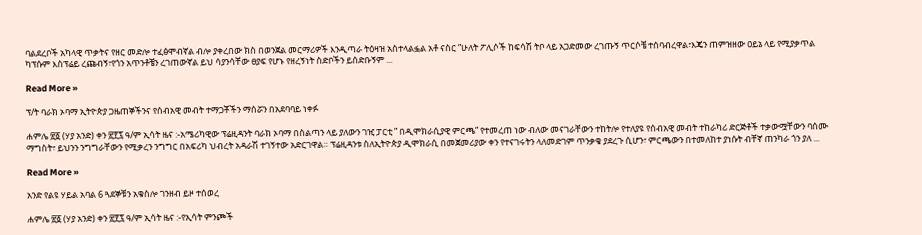ባልደረቦች አካላዊ ጥቃትና የዘር መድሎ ተፈፅሞብኛል ብሎ ያቀረበው ክስ በወንጀል መርማሪዎች እንዲጣራ ትዕዛዝ አስተላልፏል አቶ ናስር ”ሁለት ፖሊሶች ከፍሳሽ ትቦ ላይ አጋድመው ረገጡኝ ጥርሶቼ ተሰባብረዋል፣እጄን ጠምዝዘው ዐይኔ ላይ የሚያቃጥል ካፕሱም እስፕሬይ ረጩብኝ፣የጎን አጥንቶቼን ረገጠውኛል ይህ ሳያንሳቸው ፀያፍ የሆኑ የዘረኝነት ስድቦችን ይሰድቡኝም ...

Read More »

ፕ/ት ባራክ ኦባማ ኢትዮጵያ ጋዜጠኞችንና የሰብአዊ መብት ተማጋቾችን ማሰሯን በአደባባይ ነቀፉ

ሐምሌ ፳፩ (ሃያ አንድ) ቀን ፳፻፯ ዓ/ም ኢሳት ዜና :-አሜሪካዊው ፕሬዚዳንት ባራክ ኦባማ በስልጣን ላይ ያለውን ገዢ ፓርቲ ” በዲሞክራሲያዊ ምርጫ” የተመረጠ ነው ብለው መናገራቸውን ተከትሎ የተለያዩ የሰብአዊ መብት ተከራካሪ ድርጅቶች ተቃውሟቸውን ባሰሙ ማግስት፣ ይህንን ንግግራቸውን የሚቃረን ንግግር በአፍሪካ ህብረት አዳራሽ ተገኝተው አድርገዋል። ፕሬዚዳንቱ ስለኢትዮጵያ ዲሞክራሲ በመጀመሪያው ቀን የተናገሩትን ላለመድገም ጥንቃቄ ያደረጉ ሲሆን፣ ምርጫውን በተመለከተ ያነሱት ብቸኛ ጠንካራ ጎን ያለ ...

Read More »

አንድ የልዩ ሃይል አባል 6 ጓደኞቹን አቁስሎ ገንዘብ ይዞ ተሰወረ

ሐምሌ ፳፩ (ሃያ አንድ) ቀን ፳፻፯ ዓ/ም ኢሳት ዜና :-የኢሳት ምንጮች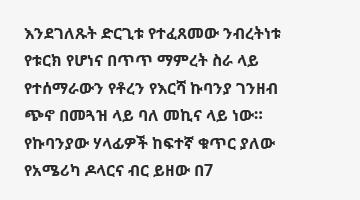እንደገለጹት ድርጊቱ የተፈጸመው ንብረትነቱ የቱርክ የሆነና በጥጥ ማምረት ስራ ላይ የተሰማራውን የቶረን የእርሻ ኩባንያ ገንዘብ ጭኖ በመጓዝ ላይ ባለ መኪና ላይ ነው። የኩባንያው ሃላፊዎች ከፍተኛ ቁጥር ያለው የአሜሪካ ዶላርና ብር ይዘው በ7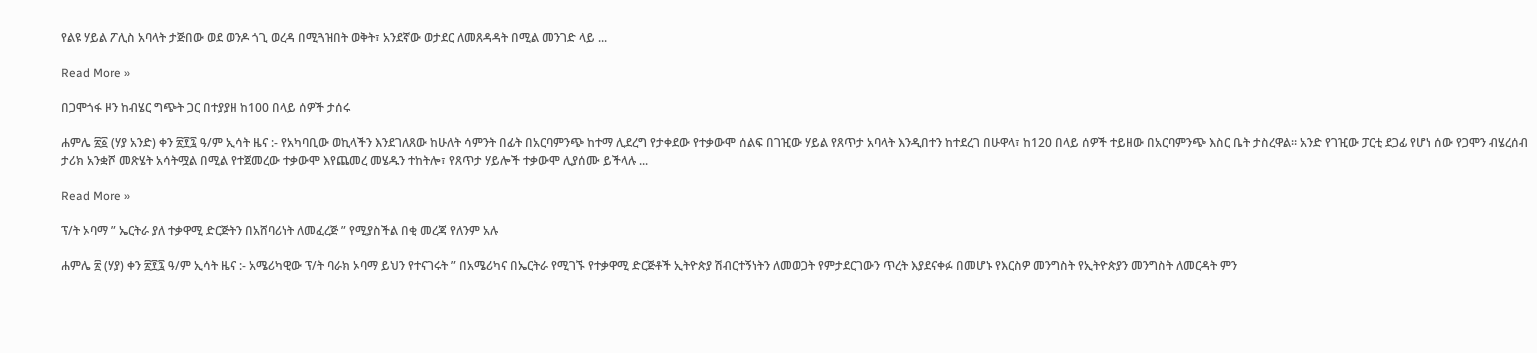የልዩ ሃይል ፖሊስ አባላት ታጅበው ወደ ወንዶ ጎጊ ወረዳ በሚጓዝበት ወቅት፣ አንደኛው ወታደር ለመጸዳዳት በሚል መንገድ ላይ ...

Read More »

በጋሞጎፋ ዞን ከብሄር ግጭት ጋር በተያያዘ ከ100 በላይ ሰዎች ታሰሩ

ሐምሌ ፳፩ (ሃያ አንድ) ቀን ፳፻፯ ዓ/ም ኢሳት ዜና :- የአካባቢው ወኪላችን እንደገለጸው ከሁለት ሳምንት በፊት በአርባምንጭ ከተማ ሊደረግ የታቀደው የተቃውሞ ሰልፍ በገዢው ሃይል የጸጥታ አባላት እንዲበተን ከተደረገ በሁዋላ፣ ከ120 በላይ ሰዎች ተይዘው በአርባምንጭ እስር ቤት ታስረዋል። አንድ የገዢው ፓርቲ ደጋፊ የሆነ ሰው የጋሞን ብሄረሰብ ታሪክ አንቋሾ መጽሄት አሳትሟል በሚል የተጀመረው ተቃውሞ እየጨመረ መሄዱን ተከትሎ፣ የጸጥታ ሃይሎች ተቃውሞ ሊያሰሙ ይችላሉ ...

Read More »

ፕ/ት ኦባማ ” ኤርትራ ያለ ተቃዋሚ ድርጅትን በአሸባሪነት ለመፈረጅ ” የሚያስችል በቂ መረጃ የለንም አሉ

ሐምሌ ፳ (ሃያ) ቀን ፳፻፯ ዓ/ም ኢሳት ዜና :- አሜሪካዊው ፕ/ት ባራክ ኦባማ ይህን የተናገሩት ” በአሜሪካና በኤርትራ የሚገኙ የተቃዋሚ ድርጅቶች ኢትዮጵያ ሽብርተኝነትን ለመወጋት የምታደርገውን ጥረት እያደናቀፉ በመሆኑ የእርስዎ መንግስት የኢትዮጵያን መንግስት ለመርዳት ምን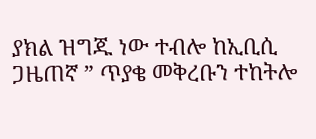ያክል ዝግጁ ነው ተብሎ ከኢቢሲ ጋዜጠኛ ” ጥያቄ መቅረቡን ተከትሎ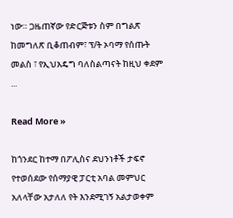ነው። ጋዜጠኛው የድርጅቱን ስም በግልጽ ከመግለጽ ቢቆጠብም፣ ፕ/ት ኦባማ የሰጡት መልስ ፣ የኢህአዴግ ባለስልጣናት ከዚህ ቀደም ...

Read More »

ከጎንደር ከተማ በፖሊስና ደህንነቶች ታፍኖ የተወሰደው የሰማያዊ ፓርቲ አባል መምህር አለላቸው አታለለ የት እንደሚገኝ አልታወቀም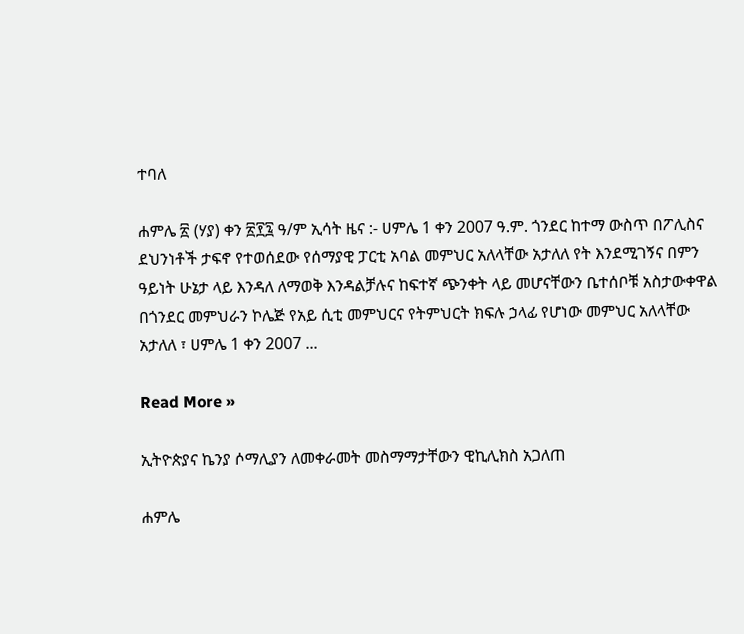ተባለ

ሐምሌ ፳ (ሃያ) ቀን ፳፻፯ ዓ/ም ኢሳት ዜና :- ሀምሌ 1 ቀን 2007 ዓ.ም. ጎንደር ከተማ ውስጥ በፖሊስና ደህንነቶች ታፍኖ የተወሰደው የሰማያዊ ፓርቲ አባል መምህር አለላቸው አታለለ የት እንደሚገኝና በምን ዓይነት ሁኔታ ላይ እንዳለ ለማወቅ እንዳልቻሉና ከፍተኛ ጭንቀት ላይ መሆናቸውን ቤተሰቦቹ አስታውቀዋል በጎንደር መምህራን ኮሌጅ የአይ ሲቲ መምህርና የትምህርት ክፍሉ ኃላፊ የሆነው መምህር አለላቸው አታለለ ፣ ሀምሌ 1 ቀን 2007 ...

Read More »

ኢትዮጵያና ኬንያ ሶማሊያን ለመቀራመት መስማማታቸውን ዊኪሊክስ አጋለጠ

ሐምሌ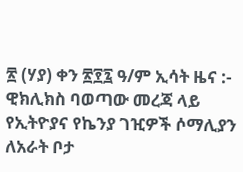፳ (ሃያ) ቀን ፳፻፯ ዓ/ም ኢሳት ዜና :- ዊክሊክስ ባወጣው መረጃ ላይ የኢትዮያና የኬንያ ገዢዎች ሶማሊያን ለአራት ቦታ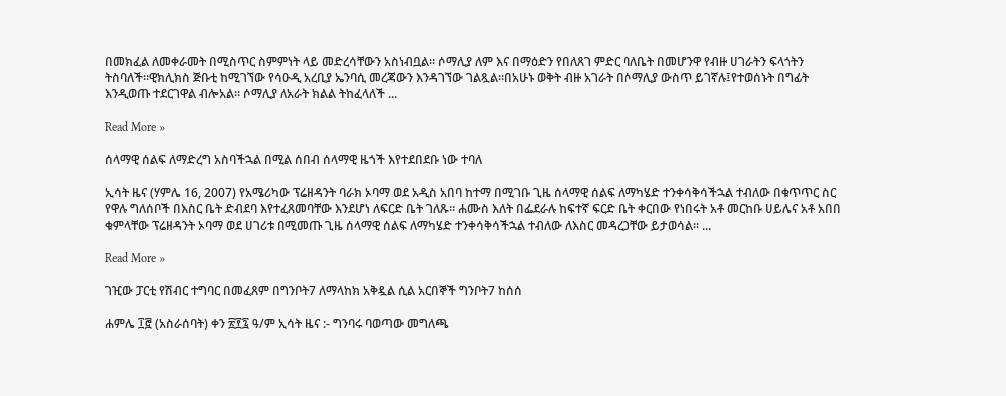በመክፈል ለመቀራመት በሚስጥር ስምምነት ላይ መድረሳቸውን አስነብቧል። ሶማሊያ ለም እና በማዕድን የበለጸገ ምድር ባለቤት በመሆንዋ የብዙ ሀገራትን ፍላጎትን ትስባለች።ዊክሊክስ ጅቡቲ ከሚገኘው የሳዑዲ አረቢያ ኤንባሲ መረጃውን እንዳገኘው ገልጿል።በአሁኑ ወቅት ብዙ አገራት በሶማሊያ ውስጥ ይገኛሉ፤የተወሰኑት በግፊት እንዲወጡ ተደርገዋል ብሎአል። ሶማሊያ ለአራት ክልል ትከፈላለች ...

Read More »

ሰላማዊ ሰልፍ ለማድረግ አስባችኋል በሚል ሰበብ ሰላማዊ ዜጎች እየተደበደቡ ነው ተባለ

ኢሳት ዜና (ሃምሌ 16, 2007) የአሜሪካው ፕሬዘዳንት ባራክ ኦባማ ወደ አዲስ አበባ ከተማ በሚገቡ ጊዜ ሰላማዊ ሰልፍ ለማካሄድ ተንቀሳቅሳችኋል ተብለው በቁጥጥር ስር የዋሉ ግለሰቦች በእስር ቤት ድብደባ እየተፈጸመባቸው እንደሆነ ለፍርድ ቤት ገለጹ። ሐሙስ እለት በፌደራሉ ከፍተኛ ፍርድ ቤት ቀርበው የነበሩት አቶ መርከቡ ሀይሌና አቶ አበበ ቁምላቸው ፕሬዘዳንት ኦባማ ወደ ሀገሪቱ በሚመጡ ጊዜ ሰላማዊ ሰልፍ ለማካሄድ ተንቀሳቅሳችኋል ተብለው ለእስር መዳረጋቸው ይታወሳል። ...

Read More »

ገዢው ፓርቲ የሽብር ተግባር በመፈጸም በግንቦት7 ለማላከክ አቅዷል ሲል አርበኞች ግንቦት7 ከሰሰ

ሐምሌ ፲፸ (አስራሰባት) ቀን ፳፻፯ ዓ/ም ኢሳት ዜና :- ግንባሩ ባወጣው መግለጫ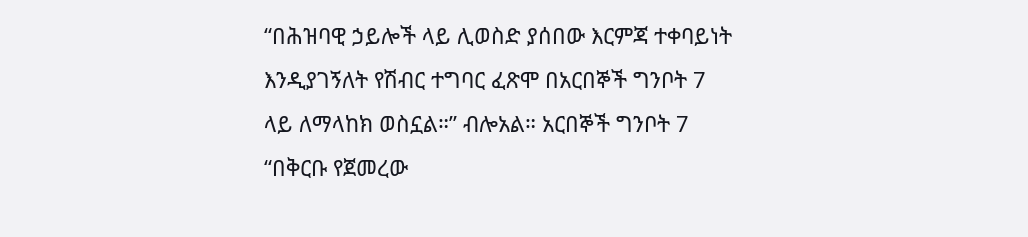“በሕዝባዊ ኃይሎች ላይ ሊወስድ ያሰበው እርምጃ ተቀባይነት እንዲያገኝለት የሽብር ተግባር ፈጽሞ በአርበኞች ግንቦት 7 ላይ ለማላከክ ወስኗል።” ብሎአል። አርበኞች ግንቦት 7 “በቅርቡ የጀመረው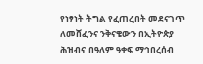የነፃነት ትግል የፈጠረበት መደናገጥ ለመሸፈንና ንቅናቄውን በኢትዮጵያ ሕዝብና በዓለም ዓቀፍ ማኅበረሰብ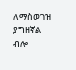ለማስወገዝ ያግዘኛል ብሎ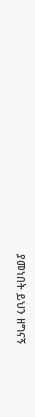ያመነበት ይህን ዘግናኝ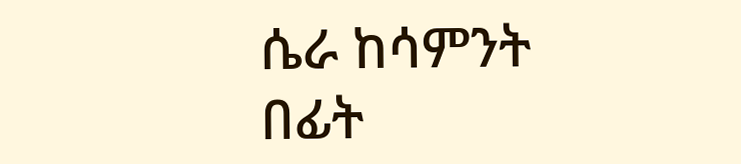ሴራ ከሳምንት በፊት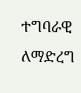ተግባራዊ ለማድረግ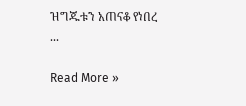ዝግጁቱን አጠናቆ የነበረ ...

Read More »